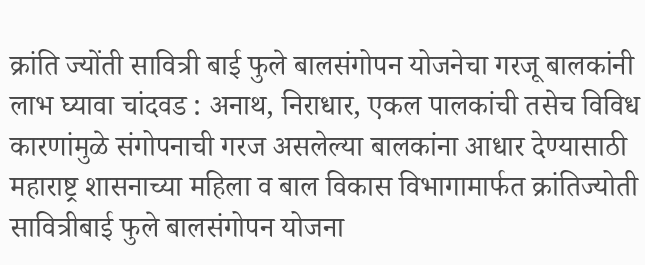क्रांति ज्योंती सावित्री बाई फुले बालसंगोपन योजनेचा गरजू बालकांनी लाभ घ्यावा चांदवड : अनाथ, निराधार, एकल पालकांची तसेच विविध कारणांमुळे संगोपनाची गरज असलेल्या बालकांना आधार देण्यासाठी महाराष्ट्र शासनाच्या महिला व बाल विकास विभागामार्फत क्रांतिज्योती सावित्रीबाई फुले बालसंगोपन योजना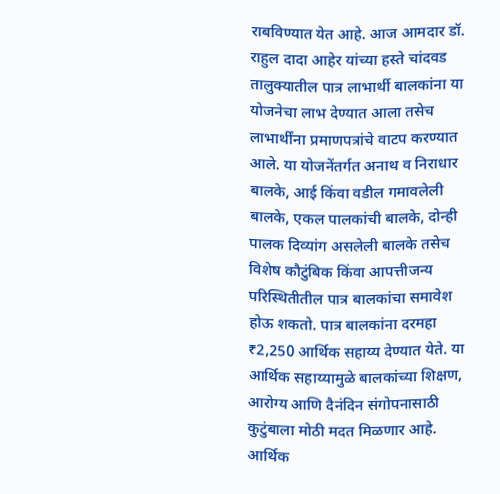राबविण्यात येत आहे. आज आमदार डॉ. राहुल दादा आहेर यांच्या हस्ते चांदवड तालुक्यातील पात्र लाभार्थी बालकांना या योजनेचा लाभ देण्यात आला तसेच लाभार्थींना प्रमाणपत्रांचे वाटप करण्यात आले. या योजनेंतर्गत अनाथ व निराधार बालके, आई किंवा वडील गमावलेली बालके, एकल पालकांची बालके, दोन्ही पालक दिव्यांग असलेली बालके तसेच विशेष कौटुंबिक किंवा आपत्तीजन्य परिस्थितीतील पात्र बालकांचा समावेश होऊ शकतो. पात्र बालकांना दरमहा ₹2,250 आर्थिक सहाय्य देण्यात येते. या आर्थिक सहाय्यामुळे बालकांच्या शिक्षण, आरोग्य आणि दैनंदिन संगोपनासाठी कुटुंबाला मोठी मदत मिळणार आहे. आर्थिक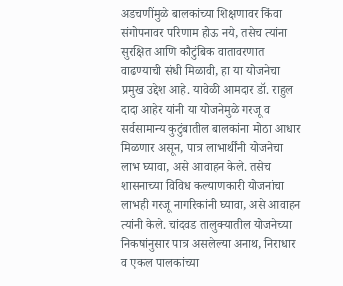अडचणींमुळे बालकांच्या शिक्षणावर किंवा संगोपनावर परिणाम होऊ नये, तसेच त्यांना सुरक्षित आणि कौटुंबिक वातावरणात वाढण्याची संधी मिळावी, हा या योजनेचा प्रमुख उद्देश आहे. यावेळी आमदार डॉ. राहुल दादा आहेर यांनी या योजनेमुळे गरजू व सर्वसामान्य कुटुंबातील बालकांना मोठा आधार मिळणार असून, पात्र लाभार्थींनी योजनेचा लाभ घ्यावा, असे आवाहन केले. तसेच शासनाच्या विविध कल्याणकारी योजनांचा लाभही गरजू नागरिकांनी घ्यावा, असे आवाहन त्यांनी केले. चांदवड तालुक्यातील योजनेच्या निकषांनुसार पात्र असलेल्या अनाथ, निराधार व एकल पालकांच्या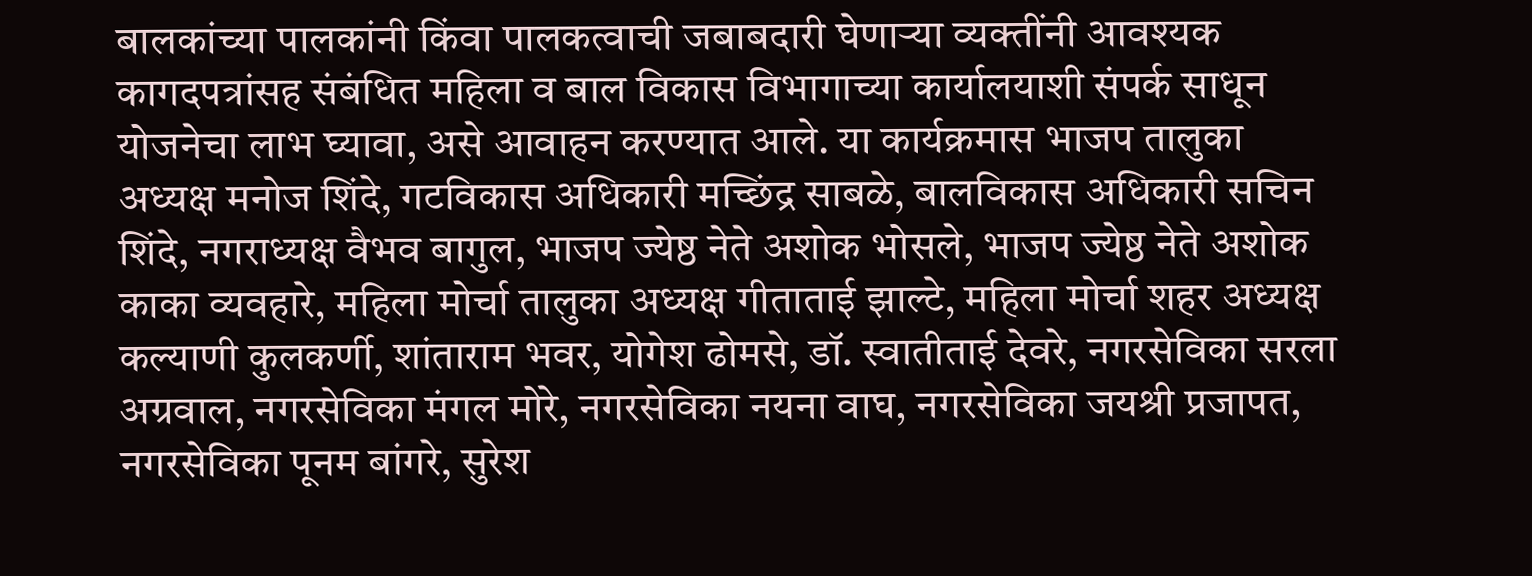बालकांच्या पालकांनी किंवा पालकत्वाची जबाबदारी घेणाऱ्या व्यक्तींनी आवश्यक कागदपत्रांसह संबंधित महिला व बाल विकास विभागाच्या कार्यालयाशी संपर्क साधून योजनेचा लाभ घ्यावा, असे आवाहन करण्यात आले. या कार्यक्रमास भाजप तालुका अध्यक्ष मनोज शिंदे, गटविकास अधिकारी मच्छिंद्र साबळे, बालविकास अधिकारी सचिन शिंदे, नगराध्यक्ष वैभव बागुल, भाजप ज्येष्ठ नेते अशोक भोसले, भाजप ज्येष्ठ नेते अशोक काका व्यवहारे, महिला मोर्चा तालुका अध्यक्ष गीताताई झाल्टे, महिला मोर्चा शहर अध्यक्ष कल्याणी कुलकर्णी, शांताराम भवर, योगेश ढोमसे, डॉ. स्वातीताई देवरे, नगरसेविका सरला अग्रवाल, नगरसेविका मंगल मोरे, नगरसेविका नयना वाघ, नगरसेविका जयश्री प्रजापत, नगरसेविका पूनम बांगरे, सुरेश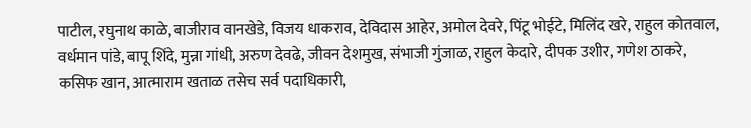पाटील, रघुनाथ काळे, बाजीराव वानखेडे, विजय धाकराव, देविदास आहेर, अमोल देवरे, पिंटू भोईटे, मिलिंद खरे, राहुल कोतवाल, वर्धमान पांडे, बापू शिंदे, मुन्ना गांधी, अरुण देवढे, जीवन देशमुख, संभाजी गुंजाळ, राहुल केदारे, दीपक उशीर, गणेश ठाकरे, कसिफ खान, आत्माराम खताळ तसेच सर्व पदाधिकारी,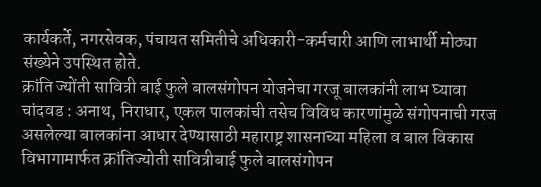कार्यकर्ते, नगरसेवक, पंचायत समितीचे अधिकारी-कर्मचारी आणि लाभार्थी मोठ्या संख्येने उपस्थित होते.
क्रांति ज्योंती सावित्री बाई फुले बालसंगोपन योजनेचा गरजू बालकांनी लाभ घ्यावा चांदवड : अनाथ, निराधार, एकल पालकांची तसेच विविध कारणांमुळे संगोपनाची गरज असलेल्या बालकांना आधार देण्यासाठी महाराष्ट्र शासनाच्या महिला व बाल विकास विभागामार्फत क्रांतिज्योती सावित्रीबाई फुले बालसंगोपन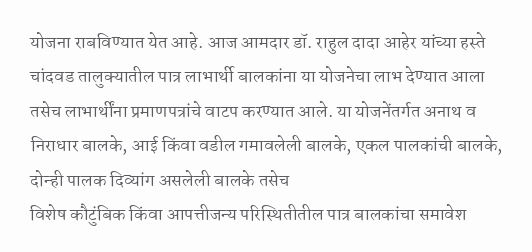योजना राबविण्यात येत आहे. आज आमदार डॉ. राहुल दादा आहेर यांच्या हस्ते चांदवड तालुक्यातील पात्र लाभार्थी बालकांना या योजनेचा लाभ देण्यात आला तसेच लाभार्थींना प्रमाणपत्रांचे वाटप करण्यात आले. या योजनेंतर्गत अनाथ व निराधार बालके, आई किंवा वडील गमावलेली बालके, एकल पालकांची बालके, दोन्ही पालक दिव्यांग असलेली बालके तसेच
विशेष कौटुंबिक किंवा आपत्तीजन्य परिस्थितीतील पात्र बालकांचा समावेश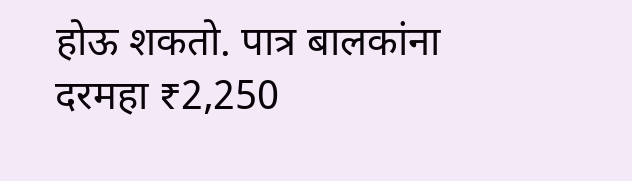होऊ शकतो. पात्र बालकांना दरमहा ₹2,250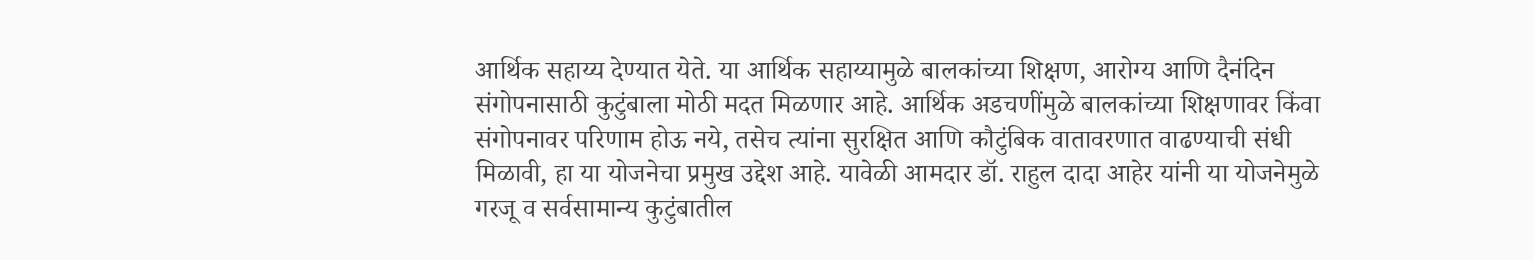आर्थिक सहाय्य देण्यात येते. या आर्थिक सहाय्यामुळे बालकांच्या शिक्षण, आरोग्य आणि दैनंदिन संगोपनासाठी कुटुंबाला मोठी मदत मिळणार आहे. आर्थिक अडचणींमुळे बालकांच्या शिक्षणावर किंवा संगोपनावर परिणाम होऊ नये, तसेच त्यांना सुरक्षित आणि कौटुंबिक वातावरणात वाढण्याची संधी मिळावी, हा या योजनेचा प्रमुख उद्देश आहे. यावेळी आमदार डॉ. राहुल दादा आहेर यांनी या योजनेमुळे गरजू व सर्वसामान्य कुटुंबातील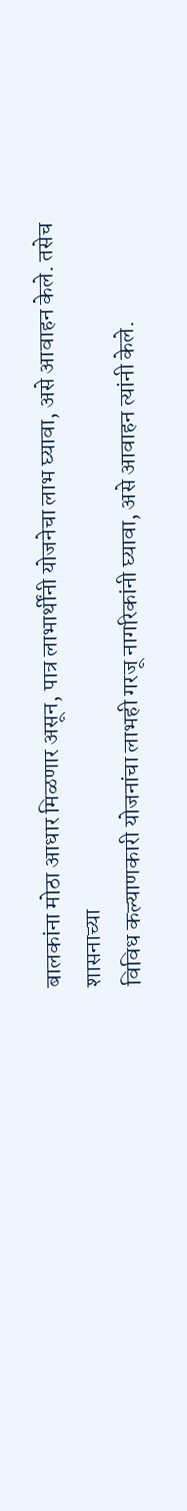बालकांना मोठा आधार मिळणार असून, पात्र लाभार्थींनी योजनेचा लाभ घ्यावा, असे आवाहन केले. तसेच शासनाच्या
विविध कल्याणकारी योजनांचा लाभही गरजू नागरिकांनी घ्यावा, असे आवाहन त्यांनी केले.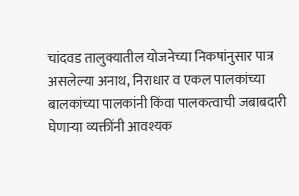चांदवड तालुक्यातील योजनेच्या निकषांनुसार पात्र असलेल्या अनाथ, निराधार व एकल पालकांच्या बालकांच्या पालकांनी किंवा पालकत्वाची जबाबदारी घेणाऱ्या व्यक्तींनी आवश्यक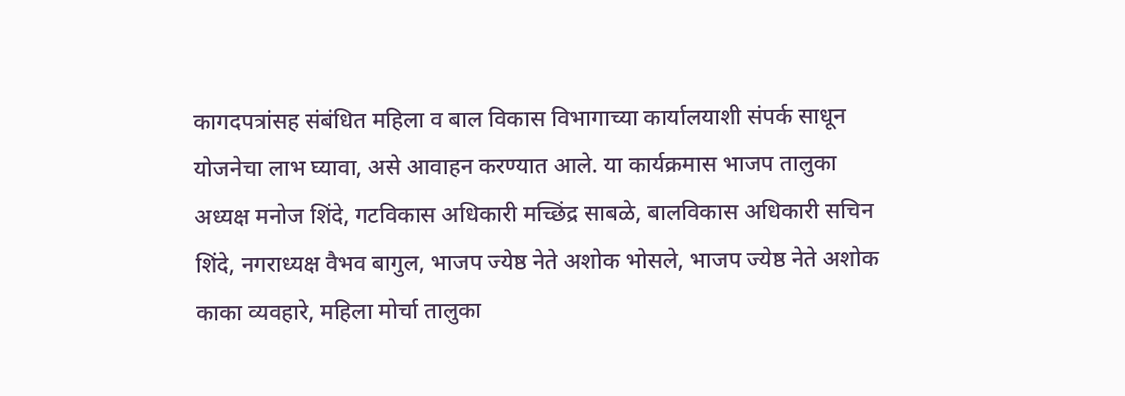कागदपत्रांसह संबंधित महिला व बाल विकास विभागाच्या कार्यालयाशी संपर्क साधून योजनेचा लाभ घ्यावा, असे आवाहन करण्यात आले. या कार्यक्रमास भाजप तालुका अध्यक्ष मनोज शिंदे, गटविकास अधिकारी मच्छिंद्र साबळे, बालविकास अधिकारी सचिन शिंदे, नगराध्यक्ष वैभव बागुल, भाजप ज्येष्ठ नेते अशोक भोसले, भाजप ज्येष्ठ नेते अशोक काका व्यवहारे, महिला मोर्चा तालुका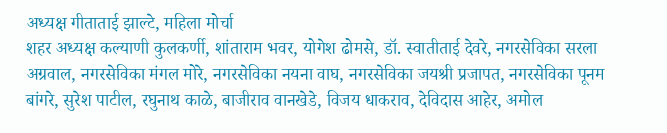अध्यक्ष गीताताई झाल्टे, महिला मोर्चा
शहर अध्यक्ष कल्याणी कुलकर्णी, शांताराम भवर, योगेश ढोमसे, डॉ. स्वातीताई देवरे, नगरसेविका सरला अग्रवाल, नगरसेविका मंगल मोरे, नगरसेविका नयना वाघ, नगरसेविका जयश्री प्रजापत, नगरसेविका पूनम बांगरे, सुरेश पाटील, रघुनाथ काळे, बाजीराव वानखेडे, विजय धाकराव, देविदास आहेर, अमोल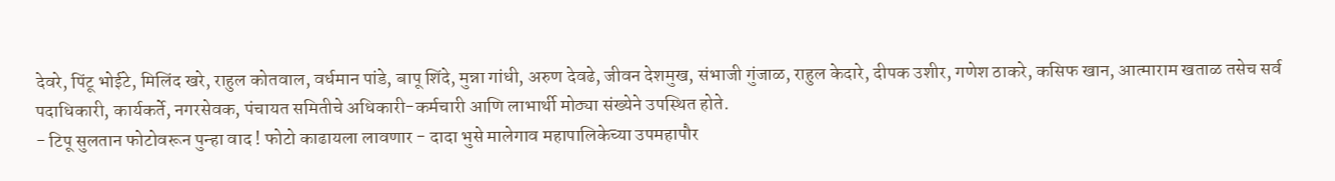देवरे, पिंटू भोईटे, मिलिंद खरे, राहुल कोतवाल, वर्धमान पांडे, बापू शिंदे, मुन्ना गांधी, अरुण देवढे, जीवन देशमुख, संभाजी गुंजाळ, राहुल केदारे, दीपक उशीर, गणेश ठाकरे, कसिफ खान, आत्माराम खताळ तसेच सर्व पदाधिकारी, कार्यकर्ते, नगरसेवक, पंचायत समितीचे अधिकारी-कर्मचारी आणि लाभार्थी मोठ्या संख्येने उपस्थित होते.
- टिपू सुलतान फोटोवरून पुन्हा वाद ! फोटो काढायला लावणार - दादा भुसे मालेगाव महापालिकेच्या उपमहापौर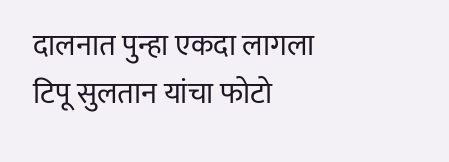दालनात पुन्हा एकदा लागला टिपू सुलतान यांचा फोटो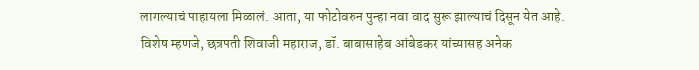लागल्याचं पाहायला मिळालं. आता, या फोटोवरुन पुन्हा नवा वाद सुरू झाल्याचं दिसून येत आहे. विशेष म्हणजे, छत्रपती शिवाजी महाराज, डॉ. बाबासाहेब आंबेडकर यांच्यासह अनेक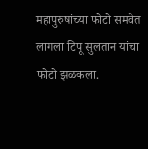महापुरुषांच्या फोटो समवेत लागला टिपू सुलतान यांचा फोटो झळकला.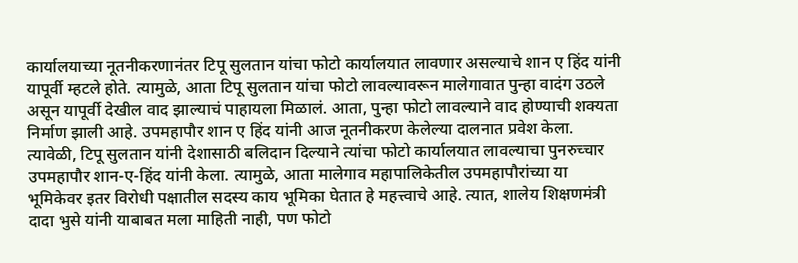कार्यालयाच्या नूतनीकरणानंतर टिपू सुलतान यांचा फोटो कार्यालयात लावणार असल्याचे शान ए हिंद यांनी यापूर्वी म्हटले होते. त्यामुळे, आता टिपू सुलतान यांचा फोटो लावल्यावरून मालेगावात पुन्हा वादंग उठले असून यापूर्वी देखील वाद झाल्याचं पाहायला मिळालं. आता, पुन्हा फोटो लावल्याने वाद होण्याची शक्यता निर्माण झाली आहे. उपमहापौर शान ए हिंद यांनी आज नूतनीकरण केलेल्या दालनात प्रवेश केला. त्यावेळी, टिपू सुलतान यांनी देशासाठी बलिदान दिल्याने त्यांचा फोटो कार्यालयात लावल्याचा पुनरुच्चार उपमहापौर शान-ए-हिंद यांनी केला. त्यामुळे, आता मालेगाव महापालिकेतील उपमहापौरांच्या या भूमिकेवर इतर विरोधी पक्षातील सदस्य काय भूमिका घेतात हे महत्त्वाचे आहे. त्यात, शालेय शिक्षणमंत्री दादा भुसे यांनी याबाबत मला माहिती नाही, पण फोटो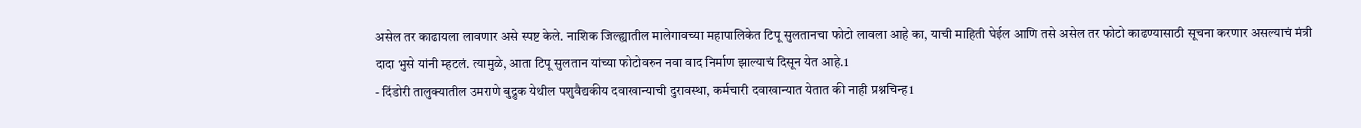असेल तर काढायला लावणार असे स्पष्ट केले. नाशिक जिल्ह्यातील मालेगावच्या महापालिकेत टिपू सुलतानचा फोटो लावला आहे का, याची माहिती घेईल आणि तसे असेल तर फोटो काढण्यासाठी सूचना करणार असल्याचं मंत्री दादा भुसे यांनी म्हटलं. त्यामुळे, आता टिपू सुलतान यांच्या फोटोवरुन नवा वाद निर्माण झाल्याचं दिसून येत आहे.1
- दिंडोरी तालुक्यातील उमराणे बुद्रुक येथील पशुवैद्यकीय दवाखान्याची दुरावस्था, कर्मचारी दवाखान्यात येतात की नाही प्रश्नचिन्ह1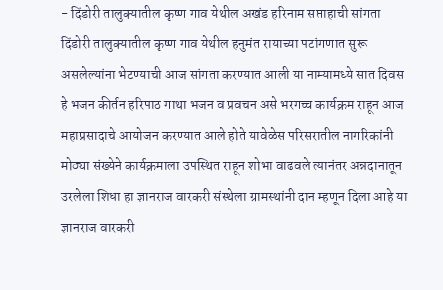- दिंडोरी तालुक्यातील कृष्ण गाव येथील अखंड हरिनाम सप्ताहाची सांगता दिंडोरी तालुक्यातील कृष्ण गाव येथील हनुमंत रायाच्या पटांगणात सुरू असलेल्यांना भेटण्याची आज सांगता करण्यात आली या नाम्यामध्ये सात दिवस हे भजन कीर्तन हरिपाठ गाथा भजन व प्रवचन असे भरगच्च कार्यक्रम राहून आज महाप्रसादाचे आयोजन करण्यात आले होते यावेळेस परिसरातील नागरिकांनी मोठ्या संख्येने कार्यक्रमाला उपस्थित राहून शोभा वाढवले त्यानंतर अन्नदानातून उरलेला शिधा हा ज्ञानराज वारकरी संस्थेला ग्रामस्थांनी दान म्हणून दिला आहे या ज्ञानराज वारकरी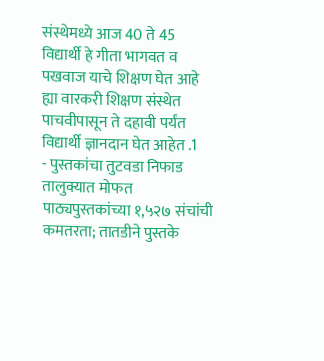संस्थेमध्ये आज 40 ते 45 विद्यार्थी हे गीता भागवत व पखवाज याचे शिक्षण घेत आहे ह्या वारकरी शिक्षण संस्थेत पाचवीपासून ते दहावी पर्यंत विद्यार्थी ज्ञानदान घेत आहेत .1
- पुस्तकांचा तुटवडा निफाड तालुक्यात मोफत पाठ्यपुस्तकांच्या १,५२७ संचांची कमतरता; तातडीने पुस्तके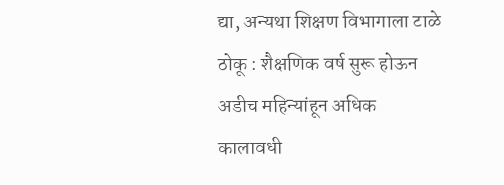द्या, अन्यथा शिक्षण विभागाला टाळे ठोकू : शैक्षणिक वर्ष सुरू होऊन अडीच महिन्यांहून अधिक कालावधी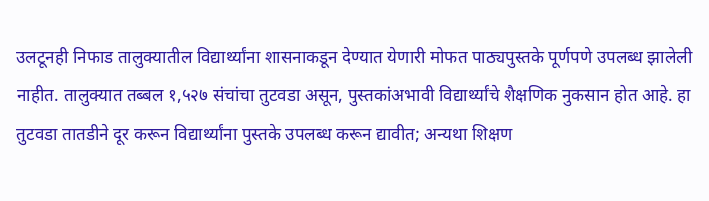उलटूनही निफाड तालुक्यातील विद्यार्थ्यांना शासनाकडून देण्यात येणारी मोफत पाठ्यपुस्तके पूर्णपणे उपलब्ध झालेली नाहीत. तालुक्यात तब्बल १,५२७ संचांचा तुटवडा असून, पुस्तकांअभावी विद्यार्थ्यांचे शैक्षणिक नुकसान होत आहे. हा तुटवडा तातडीने दूर करून विद्यार्थ्यांना पुस्तके उपलब्ध करून द्यावीत; अन्यथा शिक्षण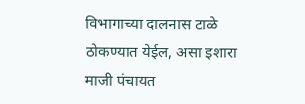विभागाच्या दालनास टाळे ठोकण्यात येईल, असा इशारा माजी पंचायत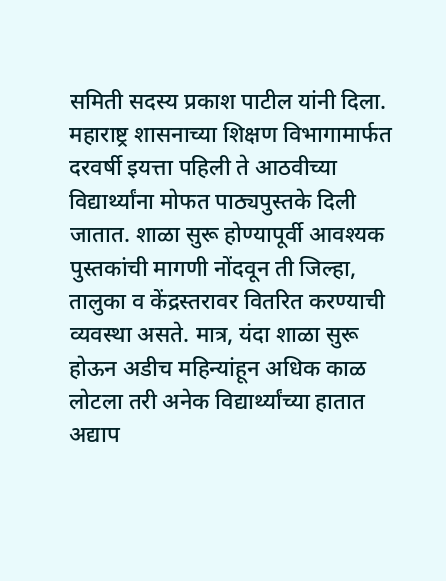समिती सदस्य प्रकाश पाटील यांनी दिला. महाराष्ट्र शासनाच्या शिक्षण विभागामार्फत दरवर्षी इयत्ता पहिली ते आठवीच्या विद्यार्थ्यांना मोफत पाठ्यपुस्तके दिली जातात. शाळा सुरू होण्यापूर्वी आवश्यक पुस्तकांची मागणी नोंदवून ती जिल्हा, तालुका व केंद्रस्तरावर वितरित करण्याची व्यवस्था असते. मात्र, यंदा शाळा सुरू होऊन अडीच महिन्यांहून अधिक काळ लोटला तरी अनेक विद्यार्थ्यांच्या हातात अद्याप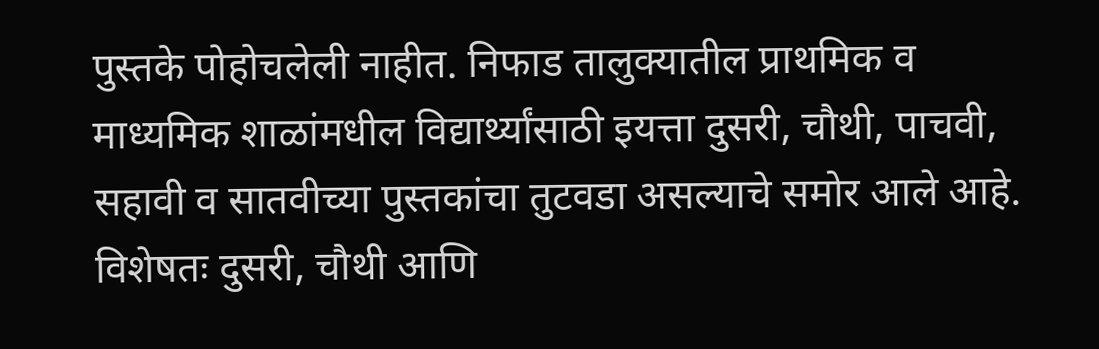पुस्तके पोहोचलेली नाहीत. निफाड तालुक्यातील प्राथमिक व माध्यमिक शाळांमधील विद्यार्थ्यांसाठी इयत्ता दुसरी, चौथी, पाचवी, सहावी व सातवीच्या पुस्तकांचा तुटवडा असल्याचे समोर आले आहे. विशेषतः दुसरी, चौथी आणि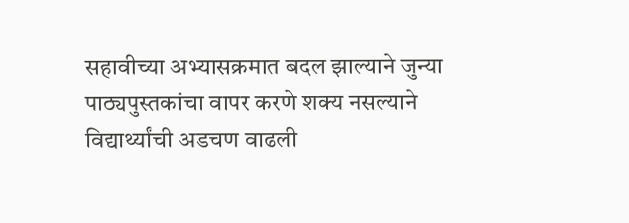सहावीच्या अभ्यासक्रमात बदल झाल्याने जुन्या पाठ्यपुस्तकांचा वापर करणे शक्य नसल्याने विद्यार्थ्यांची अडचण वाढली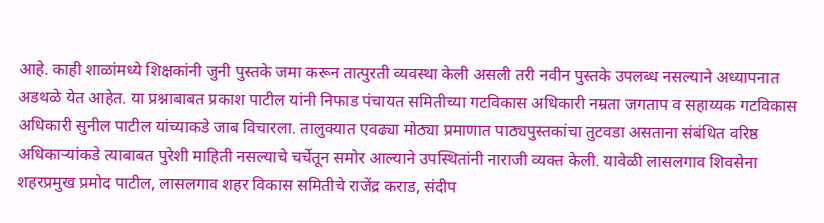आहे. काही शाळांमध्ये शिक्षकांनी जुनी पुस्तके जमा करून तात्पुरती व्यवस्था केली असली तरी नवीन पुस्तके उपलब्ध नसल्याने अध्यापनात अडथळे येत आहेत. या प्रश्नाबाबत प्रकाश पाटील यांनी निफाड पंचायत समितीच्या गटविकास अधिकारी नम्रता जगताप व सहाय्यक गटविकास अधिकारी सुनील पाटील यांच्याकडे जाब विचारला. तालुक्यात एवढ्या मोठ्या प्रमाणात पाठ्यपुस्तकांचा तुटवडा असताना संबंधित वरिष्ठ अधिकाऱ्यांकडे त्याबाबत पुरेशी माहिती नसल्याचे चर्चेतून समोर आल्याने उपस्थितांनी नाराजी व्यक्त केली. यावेळी लासलगाव शिवसेना शहरप्रमुख प्रमोद पाटील, लासलगाव शहर विकास समितीचे राजेंद्र कराड, संदीप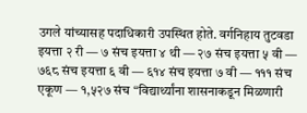उगले यांच्यासह पदाधिकारी उपस्थित होते. वर्गनिहाय तुटवडा इयत्ता २ री — ७ संच इयत्ता ४ थी — २७ संच इयत्ता ५ वी — ७६८ संच इयत्ता ६ वी — ६१४ संच इयत्ता ७ वी — १११ संच एकूण — १,५२७ संच “विद्यार्थ्यांना शासनाकडून मिळणारी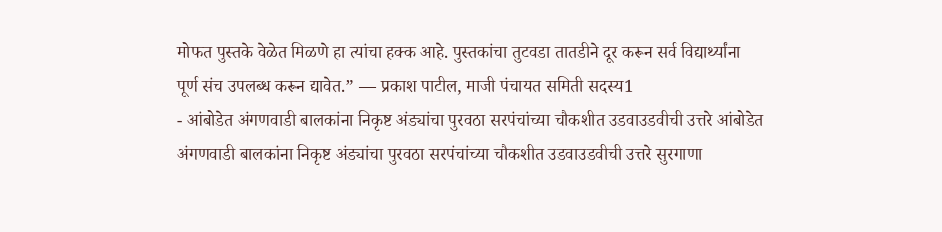मोफत पुस्तके वेळेत मिळणे हा त्यांचा हक्क आहे. पुस्तकांचा तुटवडा तातडीने दूर करून सर्व विद्यार्थ्यांना पूर्ण संच उपलब्ध करून द्यावेत.” — प्रकाश पाटील, माजी पंचायत समिती सदस्य1
- आंबोडेत अंगणवाडी बालकांना निकृष्ट अंड्यांचा पुरवठा सरपंचांच्या चौकशीत उडवाउडवीची उत्तरे आंबोडेत अंगणवाडी बालकांना निकृष्ट अंड्यांचा पुरवठा सरपंचांच्या चौकशीत उडवाउडवीची उत्तरे सुरगाणा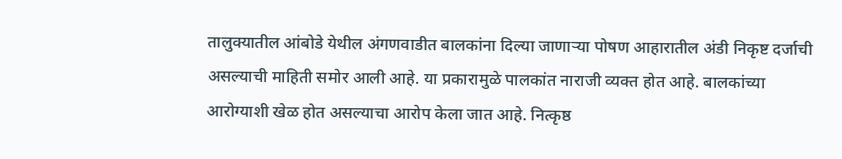तालुक्यातील आंबोडे येथील अंगणवाडीत बालकांना दिल्या जाणाऱ्या पोषण आहारातील अंडी निकृष्ट दर्जाची असल्याची माहिती समोर आली आहे. या प्रकारामुळे पालकांत नाराजी व्यक्त होत आहे. बालकांच्या आरोग्याशी खेळ होत असल्याचा आरोप केला जात आहे. नित्कृष्ठ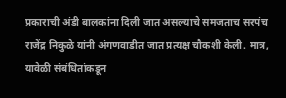प्रकाराची अंडी बालकांना दिली जात असल्याचे समजताच सरपंच राजेंद्र निकुळे यांनी अंगणवाडीत जात प्रत्यक्ष चौकशी केली. मात्र, यावेळी संबंधितांकडून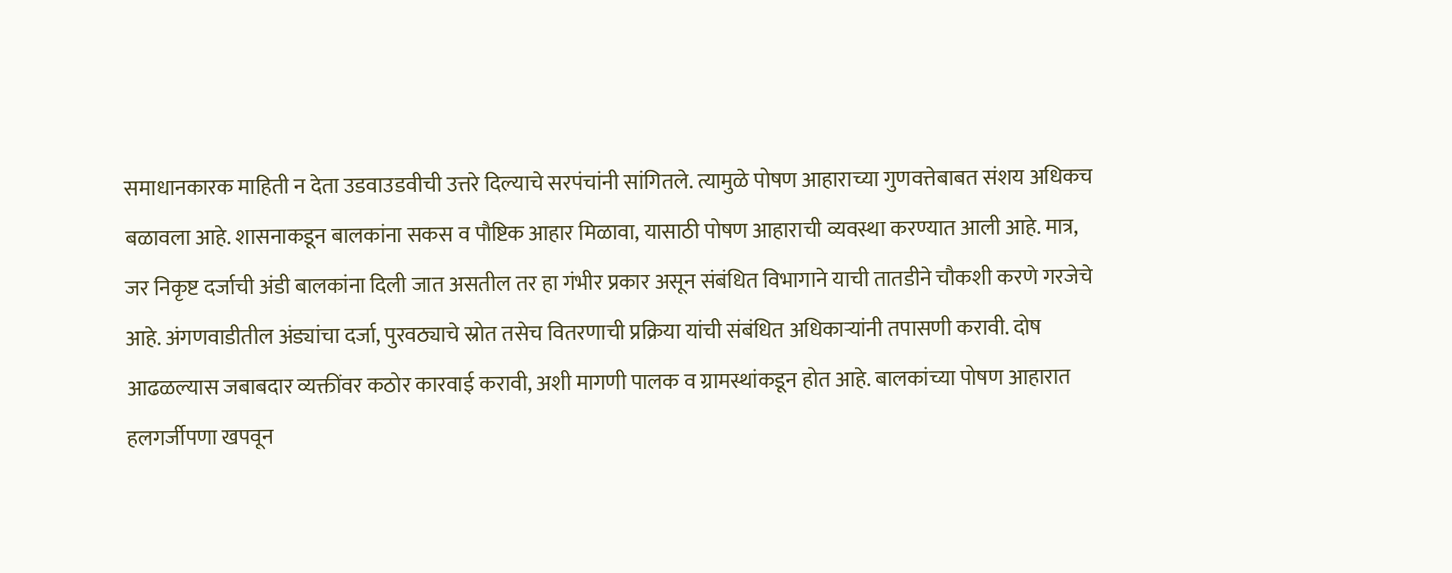समाधानकारक माहिती न देता उडवाउडवीची उत्तरे दिल्याचे सरपंचांनी सांगितले. त्यामुळे पोषण आहाराच्या गुणवत्तेबाबत संशय अधिकच बळावला आहे. शासनाकडून बालकांना सकस व पौष्टिक आहार मिळावा, यासाठी पोषण आहाराची व्यवस्था करण्यात आली आहे. मात्र, जर निकृष्ट दर्जाची अंडी बालकांना दिली जात असतील तर हा गंभीर प्रकार असून संबंधित विभागाने याची तातडीने चौकशी करणे गरजेचे आहे. अंगणवाडीतील अंड्यांचा दर्जा, पुरवठ्याचे स्रोत तसेच वितरणाची प्रक्रिया यांची संबंधित अधिकाऱ्यांनी तपासणी करावी. दोष आढळल्यास जबाबदार व्यक्तींवर कठोर कारवाई करावी, अशी मागणी पालक व ग्रामस्थांकडून होत आहे. बालकांच्या पोषण आहारात हलगर्जीपणा खपवून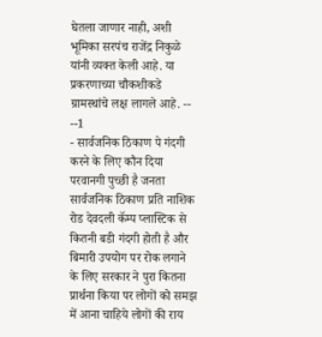घेतला जाणार नाही, अशी भूमिका सरपंच राजेंद्र निकुळे यांनी व्यक्त केली आहे. या प्रकरणाच्या चौकशीकडे ग्रामस्थांचे लक्ष लागले आहे. -- --1
- सार्वजनिक ठिकाण पे गंदगी करने के लिए कौन दिया परवानगी पुच्छी है जनता सार्वजनिक ठिकाण प्रति नाशिक रोड देवदली कॅम्प प्लास्टिक से कितनी बडी गंदगी होती है और बिमारी उपयोग पर रोक लगाने के लिए सरकार ने पुरा कितना प्रार्थना किया पर लोगों को समझ में आना चाहिये लोगों की राय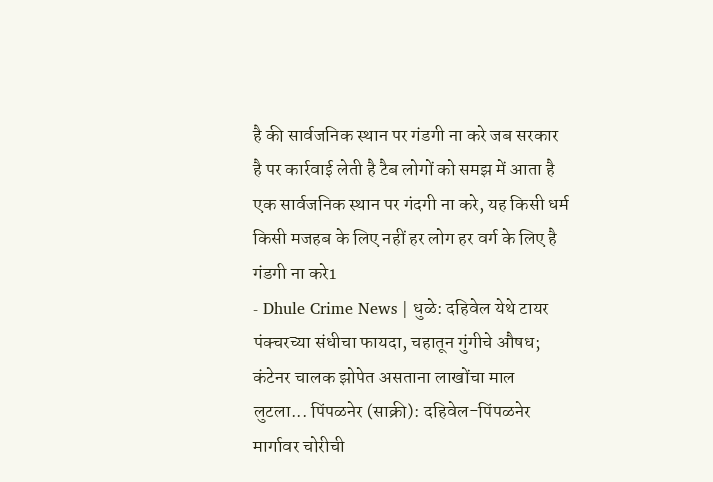है की सार्वजनिक स्थान पर गंडगी ना करे जब सरकार है पर कार्रवाई लेती है टैब लोगों को समझ में आता है एक सार्वजनिक स्थान पर गंदगी ना करे, यह किसी धर्म किसी मजहब के लिए नहीं हर लोग हर वर्ग के लिए है गंडगी ना करे1
- Dhule Crime News | धुळे: दहिवेल येथे टायर पंक्चरच्या संधीचा फायदा, चहातून गुंगीचे औषध; कंटेनर चालक झोपेत असताना लाखोंचा माल लुटला... पिंपळनेर (साक्री): दहिवेल-पिंपळनेर मार्गावर चोरीची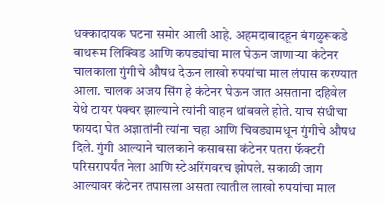धक्कादायक घटना समोर आली आहे. अहमदाबादहून बंगळुरूकडे बाथरूम लिक्विड आणि कपड्यांचा माल घेऊन जाणाऱ्या कंटेनर चालकाला गुंगीचे औषध देऊन लाखो रुपयांचा माल लंपास करण्यात आला. चालक अजय सिंग हे कंटेनर घेऊन जात असताना दहिवेल येथे टायर पंक्चर झाल्याने त्यांनी वाहन थांबवले होते. याच संधीचा फायदा घेत अज्ञातांनी त्यांना चहा आणि चिवड्यामधून गुंगीचे औषध दिले. गुंगी आल्याने चालकाने कसाबसा कंटेनर पतरा फॅक्टरी परिसरापर्यंत नेला आणि स्टेअरिंगवरच झोपले. सकाळी जाग आल्यावर कंटेनर तपासला असता त्यातील लाखो रुपयांचा माल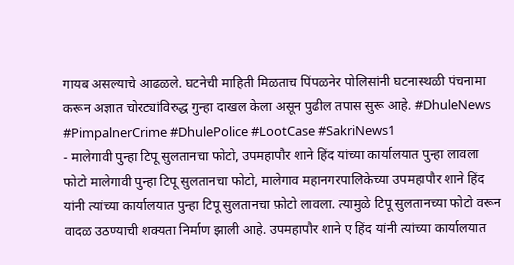गायब असल्याचे आढळले. घटनेची माहिती मिळताच पिंपळनेर पोलिसांनी घटनास्थळी पंचनामा करून अज्ञात चोरट्यांविरुद्ध गुन्हा दाखल केला असून पुढील तपास सुरू आहे. #DhuleNews #PimpalnerCrime #DhulePolice #LootCase #SakriNews1
- मालेगावी पुन्हा टिपू सुलतानचा फोटो, उपमहापौर शाने हिंद यांच्या कार्यालयात पुन्हा लावला फोटो मालेगावी पुन्हा टिपू सुलतानचा फोटो, मालेगाव महानगरपालिकेच्या उपमहापौर शाने हिंद यांनी त्यांच्या कार्यालयात पुन्हा टिपू सुलतानचा फ़ोटो लावला. त्यामुळे टिपू सुलतानच्या फोटो वरून वादळ उठण्याची शक्यता निर्माण झाली आहे. उपमहापौर शाने ए हिंद यांनी त्यांच्या कार्यालयात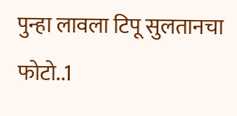पुन्हा लावला टिपू सुलतानचा फोटो..1